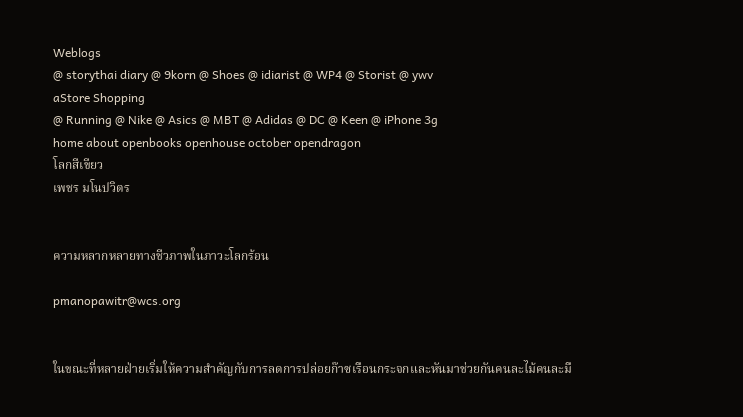Weblogs
@ storythai diary @ 9korn @ Shoes @ idiarist @ WP4 @ Storist @ ywv
aStore Shopping
@ Running @ Nike @ Asics @ MBT @ Adidas @ DC @ Keen @ iPhone 3g
home about openbooks openhouse october opendragon
โลกสีเขียว
เพชร มโนปวิตร


ความหลากหลายทางชีวภาพในภาวะโลกร้อน

pmanopawitr@wcs.org


ในขณะที่หลายฝ่ายเริ่มให้ความสำคัญกับการลดการปล่อยก๊าซเรือนกระจกและหันมาช่วยกันคนละไม้คนละมื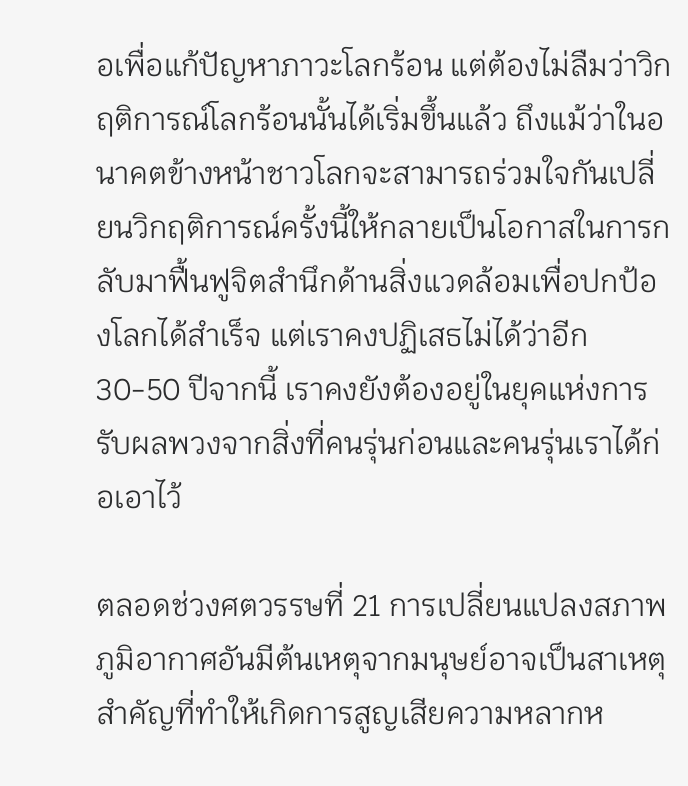อเพื่อแก้ปัญหาภาวะโลกร้อน แต่ต้องไม่ลืมว่าวิกฤติการณ์โลกร้อนนั้นได้เริ่มขึ้นแล้ว ถึงแม้ว่าในอนาคตข้างหน้าชาวโลกจะสามารถร่วมใจกันเปลี่ยนวิกฤติการณ์ครั้งนี้ให้กลายเป็นโอกาสในการกลับมาฟื้นฟูจิตสำนึกด้านสิ่งแวดล้อมเพื่อปกป้องโลกได้สำเร็จ แต่เราคงปฏิเสธไม่ได้ว่าอีก 30-50 ปีจากนี้ เราคงยังต้องอยู่ในยุคแห่งการรับผลพวงจากสิ่งที่คนรุ่นก่อนและคนรุ่นเราได้ก่อเอาไว้

ตลอดช่วงศตวรรษที่ 21 การเปลี่ยนแปลงสภาพภูมิอากาศอันมีต้นเหตุจากมนุษย์อาจเป็นสาเหตุสำคัญที่ทำให้เกิดการสูญเสียความหลากห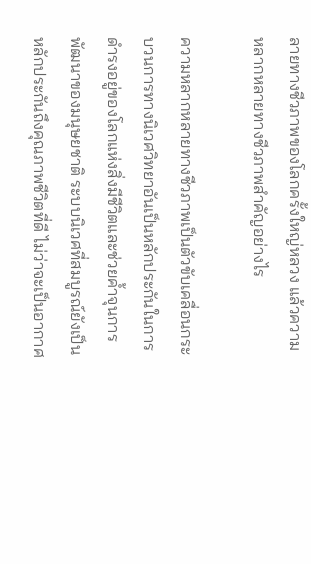ลายทางชีวภาพของโลกครั้งใหญ่หลวง แล้วความหลากหลายทางชีวภาพสำคัญอย่างไร

ความหลากหลายทางชีวภาพเป็นตัวขับเคลื่อนกระบวนการทางนิเวศวิทยาอันเป็นหลักประกันในการดำรงอยู่ของโลกแห่งสิ่งมีชีวิตและช่วยค้ำจุนการพัฒนาของมนุษยชาติ ระบบนิเวศที่สมบูรณ์ยังเป็นหลักประกันถึงคุณภาพชีวิตที่ดี ไม่ว่าจะเป็นอากาศ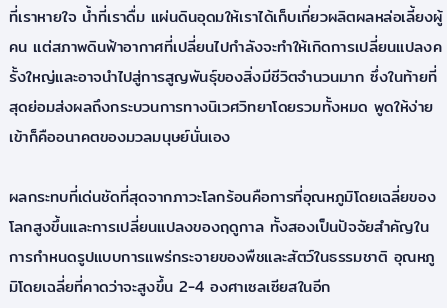ที่เราหายใจ น้ำที่เราดื่ม แผ่นดินอุดมให้เราได้เก็บเกี่ยวผลิตผลหล่อเลี้ยงผู้คน แต่สภาพดินฟ้าอากาศที่เปลี่ยนไปกำลังจะทำให้เกิดการเปลี่ยนแปลงครั้งใหญ่และอาจนำไปสู่การสูญพันธุ์ของสิ่งมีชีวิตจำนวนมาก ซึ่งในท้ายที่สุดย่อมส่งผลถึงกระบวนการทางนิเวศวิทยาโดยรวมทั้งหมด พูดให้ง่ายเข้าก็คืออนาคตของมวลมนุษย์นั่นเอง

ผลกระทบที่เด่นชัดที่สุดจากภาวะโลกร้อนคือการที่อุณหภูมิโดยเฉลี่ยของโลกสูงขึ้นและการเปลี่ยนแปลงของฤดูกาล ทั้งสองเป็นปัจจัยสำคัญในการกำหนดรูปแบบการแพร่กระจายของพืชและสัตว์ในธรรมชาติ อุณหภูมิโดยเฉลี่ยที่คาดว่าจะสูงขึ้น 2-4 องศาเซลเซียสในอีก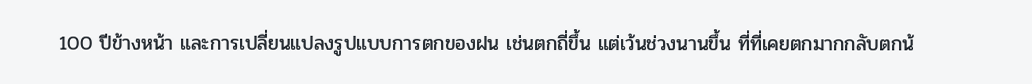100 ปีข้างหน้า และการเปลี่ยนแปลงรูปแบบการตกของฝน เช่นตกถี่ขึ้น แต่เว้นช่วงนานขึ้น ที่ที่เคยตกมากกลับตกน้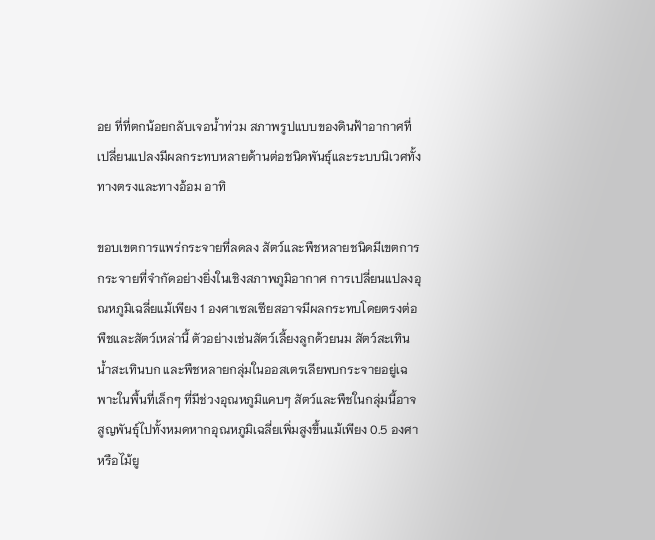อย ที่ที่ตกน้อยกลับเจอน้ำท่วม สภาพรูปแบบของดินฟ้าอากาศที่เปลี่ยนแปลงมีผลกระทบหลายด้านต่อชนิดพันธุ์และระบบนิเวศทั้งทางตรงและทางอ้อม อาทิ

ขอบเขตการแพร่กระจายที่ลดลง สัตว์และพืชหลายชนิดมีเขตการกระจายที่จำกัดอย่างยิ่งในเชิงสภาพภูมิอากาศ การเปลี่ยนแปลงอุณหภูมิเฉลี่ยแม้เพียง 1 องศาเซลเซียสอาจมีผลกระทบโดยตรงต่อพืชและสัตว์เหล่านี้ ตัวอย่างเช่นสัตว์เลี้ยงลูกด้วยนม สัตว์สะเทินน้ำสะเทินบก และพืชหลายกลุ่มในออสเตรเลียพบกระจายอยู่เฉพาะในพื้นที่เล็กๆ ที่มีช่วงอุณหภูมิแคบๆ สัตว์และพืชในกลุ่มนี้อาจสูญพันธุ์ไปทั้งหมดหากอุณหภูมิเฉลี่ยเพิ่มสูงขึ้นแม้เพียง 0.5 องศา หรือไม้ยู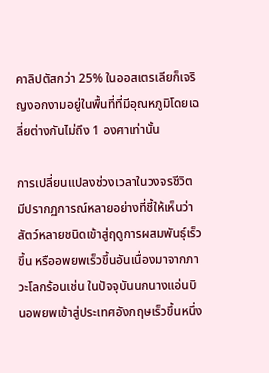คาลิปตัสกว่า 25% ในออสเตรเลียก็เจริญงอกงามอยู่ในพื้นที่ที่มีอุณหภูมิโดยเฉลี่ยต่างกันไม่ถึง 1 องศาเท่านั้น

การเปลี่ยนแปลงช่วงเวลาในวงจรชีวิต มีปรากฏการณ์หลายอย่างที่ชี้ให้เห็นว่าสัตว์หลายชนิดเข้าสู่ฤดูการผสมพันธุ์เร็วขึ้น หรืออพยพเร็วขึ้นอันเนื่องมาจากภาวะโลกร้อนเช่น ในปัจจุบันนกนางแอ่นบินอพยพเข้าสู่ประเทศอังกฤษเร็วขึ้นหนึ่ง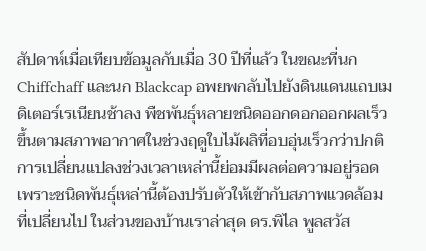สัปดาห์เมื่อเทียบข้อมูลกับเมื่อ 30 ปีที่แล้ว ในขณะที่นก Chiffchaff และนก Blackcap อพยพกลับไปยังดินแดนแถบเมดิเตอร์เรเนียนช้าลง พืชพันธุ์หลายชนิดออกดอกออกผลเร็วขึ้นตามสภาพอากาศในช่วงฤดูใบไม้ผลิที่อบอุ่นเร็วกว่าปกติ การเปลี่ยนแปลงช่วงเวลาเหล่านี้ย่อมมีผลต่อความอยู่รอดเพราะชนิดพันธุ์เหล่านี้ต้องปรับตัวให้เข้ากับสภาพแวดล้อมที่เปลี่ยนไป ในส่วนของบ้านเราล่าสุด ดร.พิไล พูลสวัส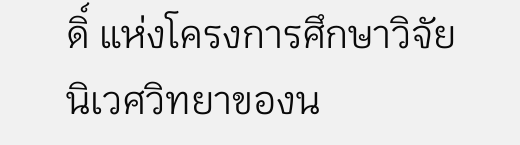ดิ์ แห่งโครงการศึกษาวิจัยนิเวศวิทยาของน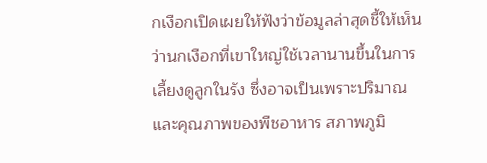กเงือกเปิดเผยให้ฟังว่าข้อมูลล่าสุดชี้ให้เห็นว่านกเงือกที่เขาใหญ่ใช้เวลานานขึ้นในการเลี้ยงดูลูกในรัง ซึ่งอาจเป็นเพราะปริมาณและคุณภาพของพืชอาหาร สภาพภูมิ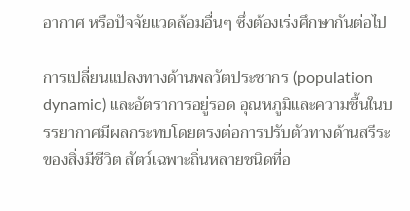อากาศ หรือปัจจัยแวดล้อมอื่นๆ ซึ่งต้องเร่งศึกษากันต่อไป

การเปลี่ยนแปลงทางด้านพลวัตประชากร (population dynamic) และอัตราการอยู่รอด อุณหภูมิและความชื้นในบรรยากาศมีผลกระทบโดยตรงต่อการปรับตัวทางด้านสรีระของสิ่งมีชีวิต สัตว์เฉพาะถิ่นหลายชนิดที่อ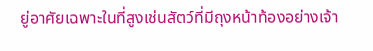ยู่อาศัยเฉพาะในที่สูงเช่นสัตว์ที่มีถุงหน้าท้องอย่างเจ้า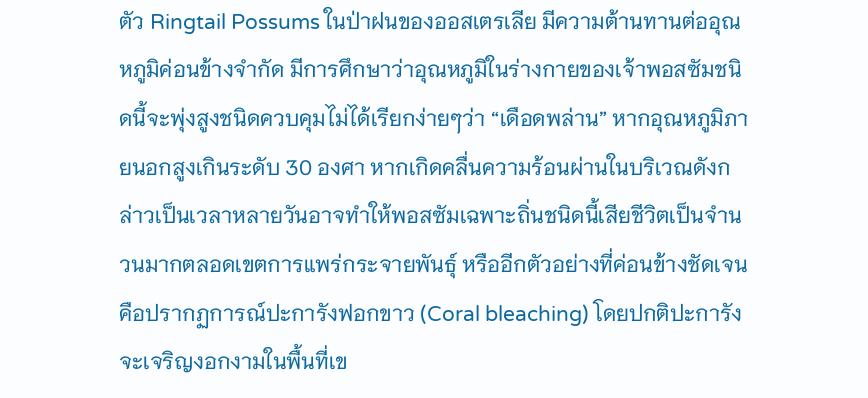ตัว Ringtail Possums ในป่าฝนของออสเตรเลีย มีความต้านทานต่ออุณหภูมิค่อนข้างจำกัด มีการศึกษาว่าอุณหภูมิในร่างกายของเจ้าพอสซัมชนิดนี้จะพุ่งสูงชนิดควบคุมไม่ได้เรียกง่ายๆว่า “เดือดพล่าน” หากอุณหภูมิภายนอกสูงเกินระดับ 30 องศา หากเกิดคลื่นความร้อนผ่านในบริเวณดังกล่าวเป็นเวลาหลายวันอาจทำให้พอสซัมเฉพาะถิ่นชนิดนี้เสียชีวิตเป็นจำนวนมากตลอดเขตการแพร่กระจายพันธุ์ หรืออีกตัวอย่างที่ค่อนข้างชัดเจนคือปรากฏการณ์ปะการังฟอกขาว (Coral bleaching) โดยปกติปะการังจะเจริญงอกงามในพื้นที่เข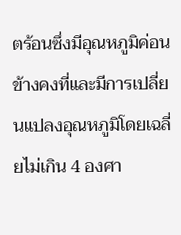ตร้อนซึ่งมีอุณหภูมิค่อนข้างคงที่และมีการเปลี่ยนแปลงอุณหภูมิโดยเฉลี่ยไม่เกิน 4 องศา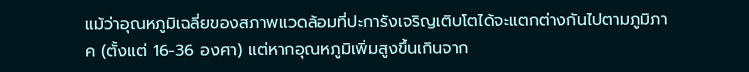แม้ว่าอุณหภูมิเฉลี่ยของสภาพแวดล้อมที่ปะการังเจริญเติบโตได้จะแตกต่างกันไปตามภูมิภาค (ตั้งแต่ 16-36 องศา) แต่หากอุณหภูมิเพิ่มสูงขึ้นเกินจาก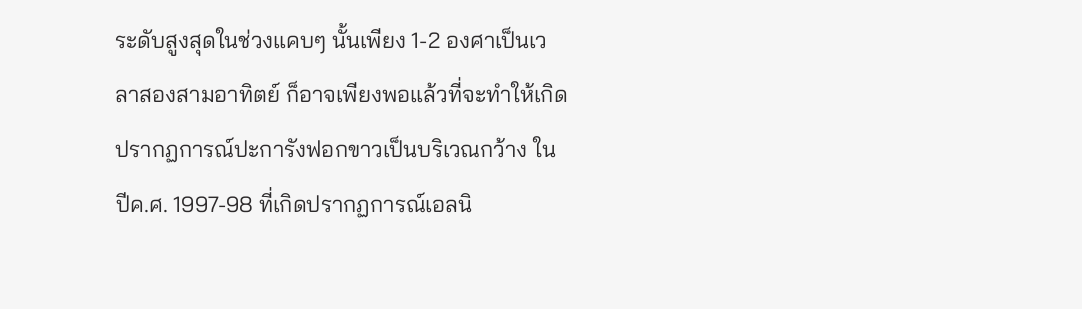ระดับสูงสุดในช่วงแคบๆ นั้นเพียง 1-2 องศาเป็นเวลาสองสามอาทิตย์ ก็อาจเพียงพอแล้วที่จะทำให้เกิดปรากฏการณ์ปะการังฟอกขาวเป็นบริเวณกว้าง ในปีค.ศ. 1997-98 ที่เกิดปรากฏการณ์เอลนิ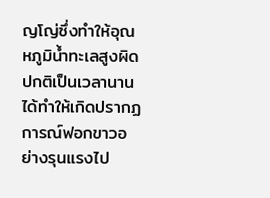ญโญ่ซึ่งทำให้อุณหภูมิน้ำทะเลสูงผิดปกติเป็นเวลานานได้ทำให้เกิดปรากฏการณ์ฟอกขาวอย่างรุนแรงไป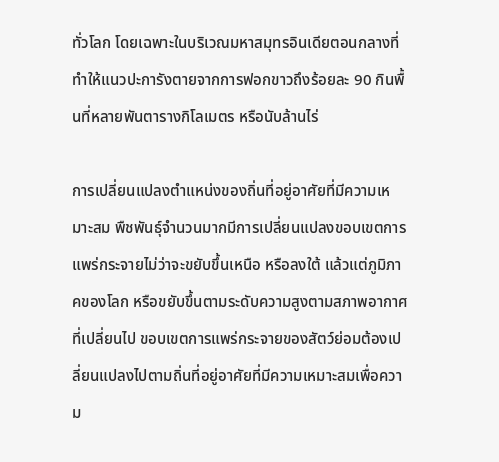ทั่วโลก โดยเฉพาะในบริเวณมหาสมุทรอินเดียตอนกลางที่ทำให้แนวปะการังตายจากการฟอกขาวถึงร้อยละ 90 กินพื้นที่หลายพันตารางกิโลเมตร หรือนับล้านไร่

การเปลี่ยนแปลงตำแหน่งของถิ่นที่อยู่อาศัยที่มีความเหมาะสม พืชพันธุ์จำนวนมากมีการเปลี่ยนแปลงขอบเขตการแพร่กระจายไม่ว่าจะขยับขึ้นเหนือ หรือลงใต้ แล้วแต่ภูมิภาคของโลก หรือขยับขึ้นตามระดับความสูงตามสภาพอากาศที่เปลี่ยนไป ขอบเขตการแพร่กระจายของสัตว์ย่อมต้องเปลี่ยนแปลงไปตามถิ่นที่อยู่อาศัยที่มีความเหมาะสมเพื่อความ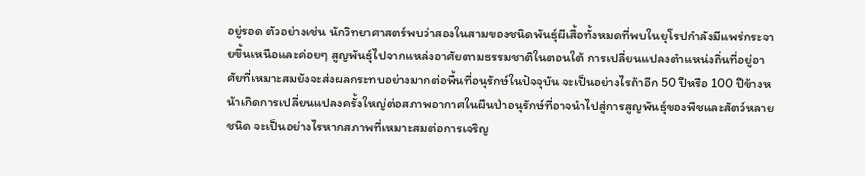อยู่รอด ตัวอย่างเช่น นักวิทยาศาสตร์พบว่าสองในสามของชนิดพันธุ์ผีเสื้อทั้งหมดที่พบในยุโรปกำลังมีแพร่กระจายขึ้นเหนือและค่อยๆ สูญพันธุ์ไปจากแหล่งอาศัยตามธรรมชาติในตอนใต้ การเปลี่ยนแปลงตำแหน่งถิ่นที่อยู่อาศัยที่เหมาะสมยังจะส่งผลกระทบอย่างมากต่อพื้นที่อนุรักษ์ในปัจจุบัน จะเป็นอย่างไรถ้าอีก 50 ปีหรือ 100 ปีข้างหน้าเกิดการเปลี่ยนแปลงครั้งใหญ่ต่อสภาพอากาศในผืนป่าอนุรักษ์ที่อาจนำไปสู่การสูญพันธุ์ของพืชและสัตว์หลายชนิด จะเป็นอย่างไรหากสภาพที่เหมาะสมต่อการเจริญ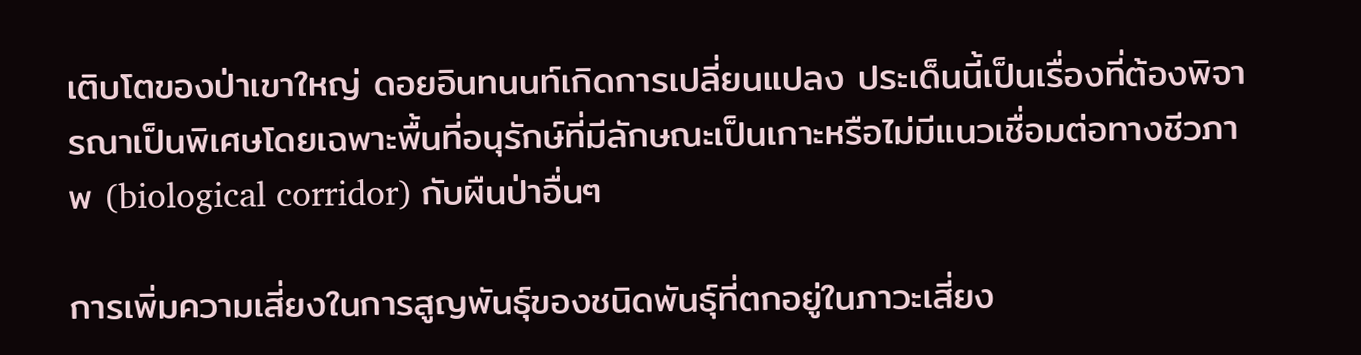เติบโตของป่าเขาใหญ่ ดอยอินทนนท์เกิดการเปลี่ยนแปลง ประเด็นนี้เป็นเรื่องที่ต้องพิจารณาเป็นพิเศษโดยเฉพาะพื้นที่อนุรักษ์ที่มีลักษณะเป็นเกาะหรือไม่มีแนวเชื่อมต่อทางชีวภาพ (biological corridor) กับผืนป่าอื่นๆ

การเพิ่มความเสี่ยงในการสูญพันธุ์ของชนิดพันธุ์ที่ตกอยู่ในภาวะเสี่ยง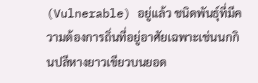(Vulnerable) อยู่แล้ว ชนิดพันธุ์ที่มีความต้องการถิ่นที่อยู่อาศัยเฉพาะเช่นนกกินปลีหางยาวเขียวบนยอด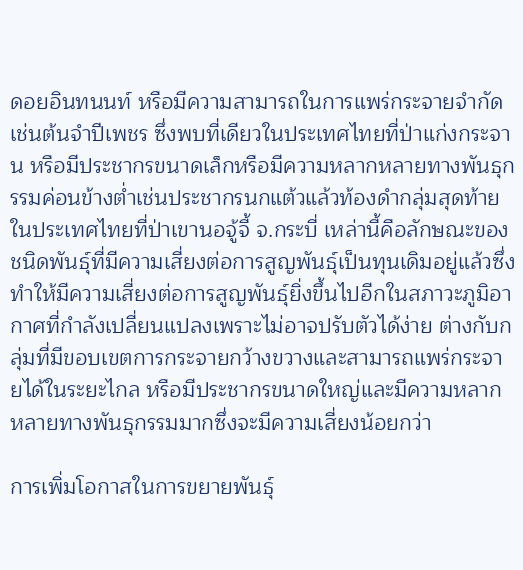ดอยอินทนนท์ หรือมีความสามารถในการแพร่กระจายจำกัดเช่นต้นจำปีเพชร ซึ่งพบที่เดียวในประเทศไทยที่ป่าแก่งกระจาน หรือมีประชากรขนาดเล็กหรือมีความหลากหลายทางพันธุกรรมค่อนข้างต่ำเช่นประชากรนกแต้วแล้วท้องดำกลุ่มสุดท้ายในประเทศไทยที่ป่าเขานอจู้จี้ จ.กระบี่ เหล่านี้คือลักษณะของชนิดพันธุ์ที่มีความเสี่ยงต่อการสูญพันธุ์เป็นทุนเดิมอยู่แล้วซึ่งทำให้มีความเสี่ยงต่อการสูญพันธุ์ยิ่งขึ้นไปอีกในสภาวะภูมิอากาศที่กำลังเปลี่ยนแปลงเพราะไม่อาจปรับตัวได้ง่าย ต่างกับกลุ่มที่มีขอบเขตการกระจายกว้างขวางและสามารถแพร่กระจายได้ในระยะไกล หรือมีประชากรขนาดใหญ่และมีความหลากหลายทางพันธุกรรมมากซึ่งจะมีความเสี่ยงน้อยกว่า

การเพิ่มโอกาสในการขยายพันธุ์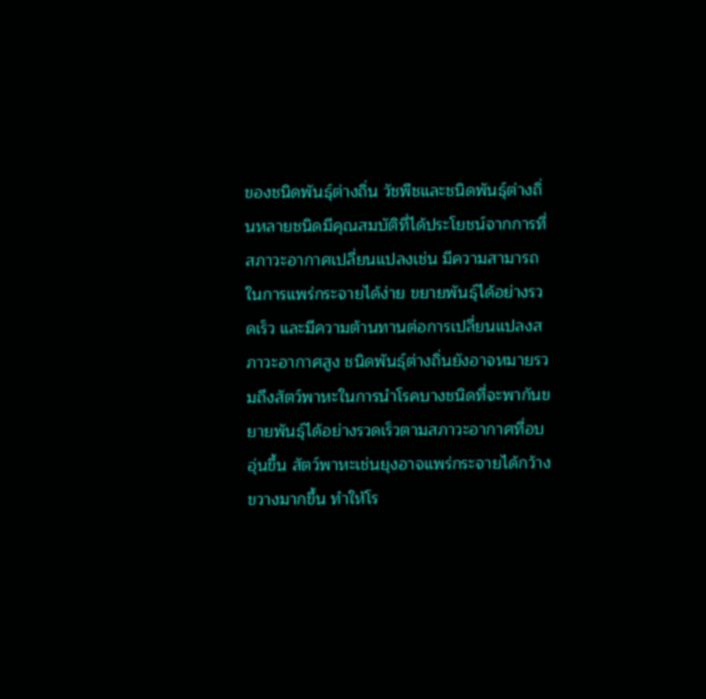ของชนิดพันธุ์ต่างถิ่น วัชพืชและชนิดพันธุ์ต่างถิ่นหลายชนิดมีคุณสมบัติที่ได้ประโยชน์จากการที่สภาวะอากาศเปลี่ยนแปลงเช่น มีความสามารถในการแพร่กระจายได้ง่าย ขยายพันธุ์ได้อย่างรวดเร็ว และมีความต้านทานต่อการเปลี่ยนแปลงสภาวะอากาศสูง ชนิดพันธุ์ต่างถิ่นยังอาจหมายรวมถึงสัตว์พาหะในการนำโรคบางชนิดที่จะพากันขยายพันธุ์ได้อย่างรวดเร็วตามสภาวะอากาศที่อบอุ่นขึ้น สัตว์พาหะเช่นยุงอาจแพร่กระจายได้กว้างขวางมากขึ้น ทำให้โร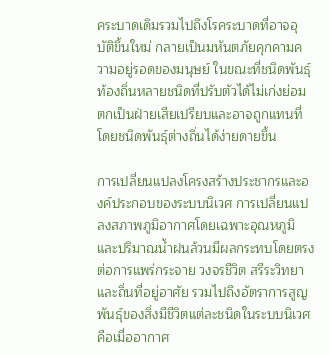คระบาดเดิมรวมไปถึงโรคระบาดที่อาจอุบัติขึ้นใหม่ กลายเป็นมหันตภัยคุกคามความอยู่รอดของมนุษย์ ในขณะที่ชนิดพันธุ์ท้องถิ่นหลายชนิดที่ปรับตัวได้ไม่เก่งย่อมตกเป็นฝ่ายเสียเปรียบและอาจถูกแทนที่โดยชนิดพันธุ์ต่างถิ่นได้ง่ายดายขึ้น

การเปลี่ยนแปลงโครงสร้างประชากรและองค์ประกอบของระบบนิเวศ การเปลี่ยนแปลงสภาพภูมิอากาศโดยเฉพาะอุณหภูมิและปริมาณน้ำฝนล้วนมีผลกระทบโดยตรงต่อการแพร่กระจาย วงจรชีวิต สรีระวิทยา และถิ่นที่อยู่อาศัย รวมไปถึงอัตราการสูญพันธุ์ของสิ่งมีชีวิตแต่ละชนิดในระบบนิเวศ คือเมื่ออากาศ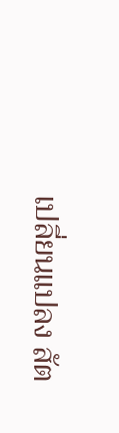เปลี่ยนแปลง สัต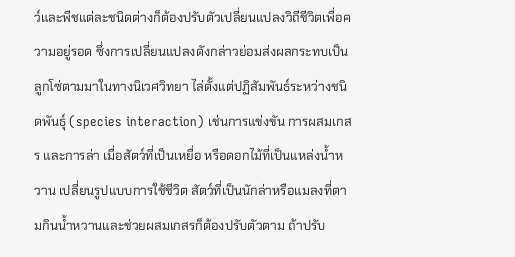ว์และพืชแต่ละชนิดต่างก็ต้องปรับตัวเปลี่ยนแปลงวิถีชีวิตเพื่อความอยู่รอด ซึ่งการเปลี่ยนแปลงดังกล่าวย่อมส่งผลกระทบเป็นลูกโซ่ตามมาในทางนิเวศวิทยา ไล่ตั้งแต่ปฏิสัมพันธ์ระหว่างชนิดพันธุ์ (species interaction) เช่นการแข่งขัน การผสมเกสร และการล่า เมื่อสัตว์ที่เป็นเหยื่อ หรือดอกไม้ที่เป็นแหล่งน้ำหวาน เปลี่ยนรูปแบบการใช้ชีวิต สัตว์ที่เป็นนักล่าหรือแมลงที่ตามกินน้ำหวานและช่วยผสมเกสรก็ต้องปรับตัวตาม ถ้าปรับ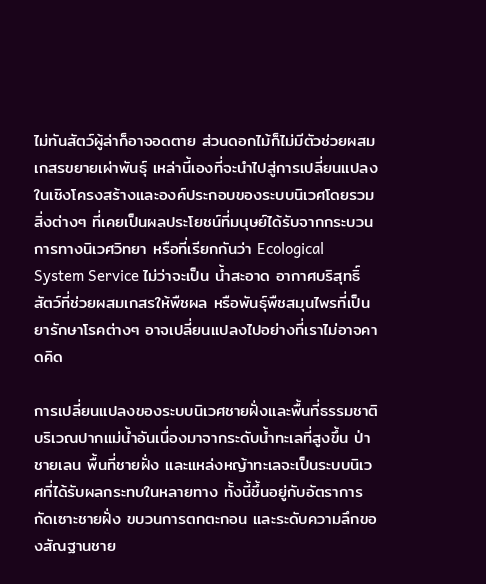ไม่ทันสัตว์ผู้ล่าก็อาจอดตาย ส่วนดอกไม้ก็ไม่มีตัวช่วยผสมเกสรขยายเผ่าพันธุ์ เหล่านี้เองที่จะนำไปสู่การเปลี่ยนแปลงในเชิงโครงสร้างและองค์ประกอบของระบบนิเวศโดยรวม สิ่งต่างๆ ที่เคยเป็นผลประโยชน์ที่มนุษย์ได้รับจากกระบวนการทางนิเวศวิทยา หรือที่เรียกกันว่า Ecological System Service ไม่ว่าจะเป็น น้ำสะอาด อากาศบริสุทธิ์ สัตว์ที่ช่วยผสมเกสรให้พืชผล หรือพันธุ์พืชสมุนไพรที่เป็นยารักษาโรคต่างๆ อาจเปลี่ยนแปลงไปอย่างที่เราไม่อาจคาดคิด

การเปลี่ยนแปลงของระบบนิเวศชายฝั่งและพื้นที่ธรรมชาติบริเวณปากแม่น้ำอันเนื่องมาจากระดับน้ำทะเลที่สูงขึ้น ป่าชายเลน พื้นที่ชายฝั่ง และแหล่งหญ้าทะเลจะเป็นระบบนิเวศที่ได้รับผลกระทบในหลายทาง ทั้งนี้ขึ้นอยู่กับอัตราการกัดเซาะชายฝั่ง ขบวนการตกตะกอน และระดับความลึกของสัณฐานชาย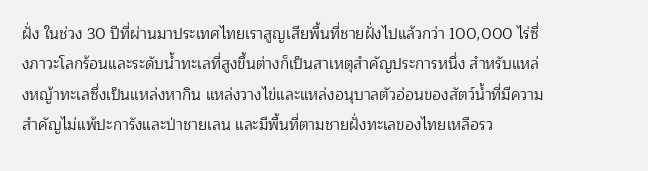ฝั่ง ในช่วง 30 ปีที่ผ่านมาประเทศไทยเราสูญเสียพื้นที่ชายฝั่งไปแล้วกว่า 100,000 ไร่ซึ่งภาวะโลกร้อนและระดับน้ำทะเลที่สูงขึ้นต่างก็เป็นสาเหตุสำคัญประการหนึ่ง สำหรับแหล่งหญ้าทะเลซึ่งเป็นแหล่งหากิน แหล่งวางไข่และแหล่งอนุบาลตัวอ่อนของสัตว์น้ำที่มีความสำคัญไม่แพ้ปะการังและป่าชายเลน และมีพื้นที่ตามชายฝั่งทะเลของไทยเหลือรว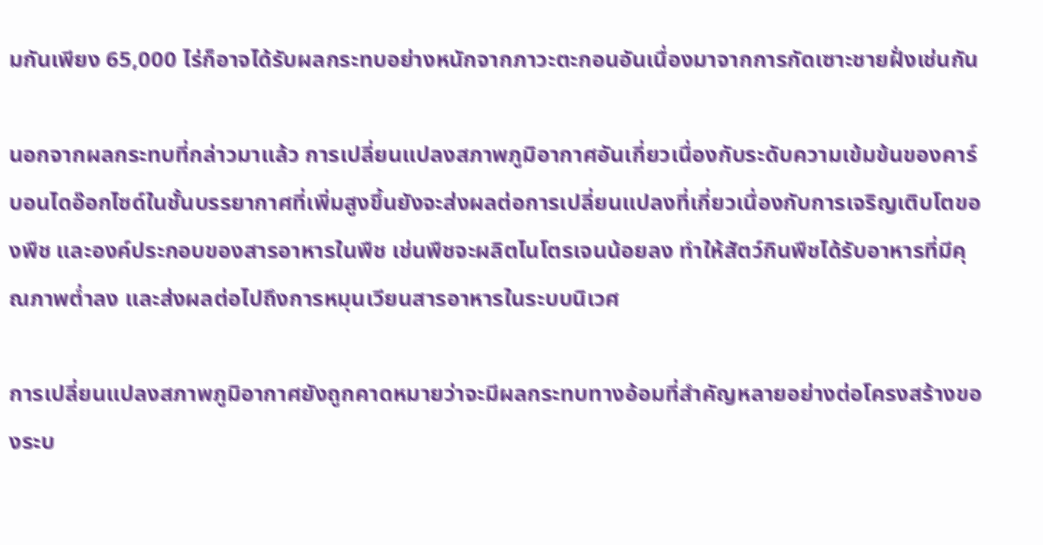มกันเพียง 65,000 ไร่ก็อาจได้รับผลกระทบอย่างหนักจากภาวะตะกอนอันเนื่องมาจากการกัดเซาะชายฝั่งเช่นกัน

นอกจากผลกระทบที่กล่าวมาแล้ว การเปลี่ยนแปลงสภาพภูมิอากาศอันเกี่ยวเนื่องกับระดับความเข้มข้นของคาร์บอนไดอ๊อกไซด์ในชั้นบรรยากาศที่เพิ่มสูงขึ้นยังจะส่งผลต่อการเปลี่ยนแปลงที่เกี่ยวเนื่องกับการเจริญเติบโตของพืช และองค์ประกอบของสารอาหารในพืช เช่นพืชจะผลิตไนโตรเจนน้อยลง ทำให้สัตว์กินพืชได้รับอาหารที่มีคุณภาพต่ำลง และส่งผลต่อไปถึงการหมุนเวียนสารอาหารในระบบนิเวศ

การเปลี่ยนแปลงสภาพภูมิอากาศยังถูกคาดหมายว่าจะมีผลกระทบทางอ้อมที่สำคัญหลายอย่างต่อโครงสร้างของระบ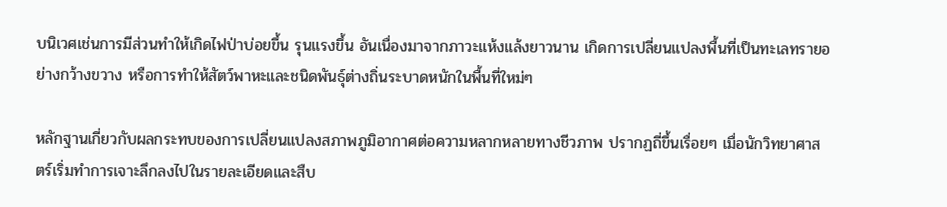บนิเวศเช่นการมีส่วนทำให้เกิดไฟป่าบ่อยขึ้น รุนแรงขึ้น อันเนื่องมาจากภาวะแห้งแล้งยาวนาน เกิดการเปลี่ยนแปลงพื้นที่เป็นทะเลทรายอย่างกว้างขวาง หรือการทำให้สัตว์พาหะและชนิดพันธุ์ต่างถิ่นระบาดหนักในพื้นที่ใหม่ๆ

หลักฐานเกี่ยวกับผลกระทบของการเปลี่ยนแปลงสภาพภูมิอากาศต่อความหลากหลายทางชีวภาพ ปรากฏถี่ขึ้นเรื่อยๆ เมื่อนักวิทยาศาสตร์เริ่มทำการเจาะลึกลงไปในรายละเอียดและสืบ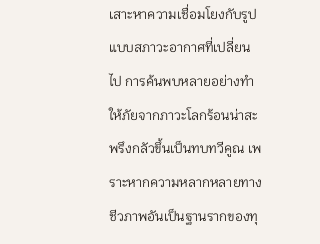เสาะหาความเชื่อมโยงกับรูปแบบสภาวะอากาศที่เปลี่ยนไป การค้นพบหลายอย่างทำให้ภัยจากภาวะโลกร้อนน่าสะพรึงกลัวขึ้นเป็นทบทวีคูณ เพราะหากความหลากหลายทางชีวภาพอันเป็นฐานรากของทุ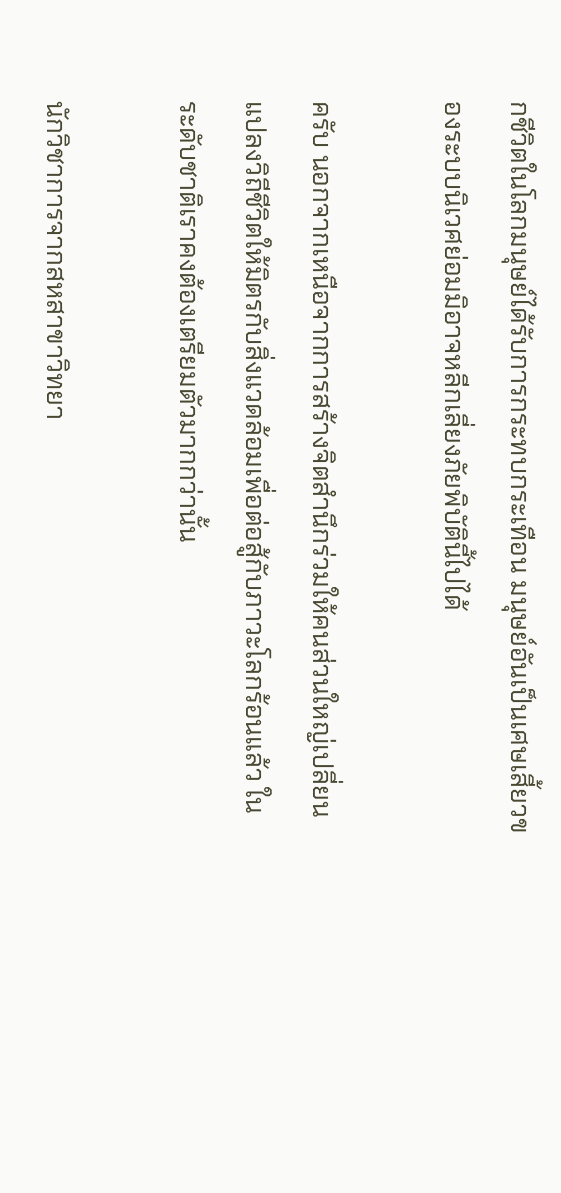กชีวิตในโลกมนุษย์ได้รับการกระทบกระเทือน มนุษย์อันเป็นเศษเสี้ยวของระบบนิเวศย่อมมิอาจหลีกเลี่ยงภัยพิบัตินี้ไปได้

ครับ นอกจากเหนือจากการสร้างจิตสำนึกร่วมให้คนส่วนใหญ่เปลี่ยนแปลงวิถีชีวิตให้มิตรกับสิ่งแวดล้อมเพื่อต่อสู้กับภาวะโลกร้อนแล้ว ในระดับชาติเราคงต้องเตรียมตัวมากกว่านั้น

นักวิชาการจากสหสาขาวิทยา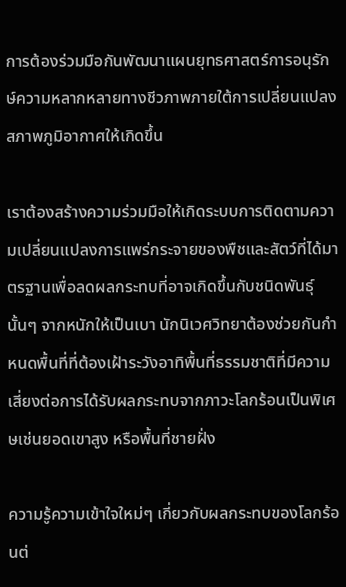การต้องร่วมมือกันพัฒนาแผนยุทธศาสตร์การอนุรักษ์ความหลากหลายทางชีวภาพภายใต้การเปลี่ยนแปลงสภาพภูมิอากาศให้เกิดขึ้น

เราต้องสร้างความร่วมมือให้เกิดระบบการติดตามความเปลี่ยนแปลงการแพร่กระจายของพืชและสัตว์ที่ได้มาตรฐานเพื่อลดผลกระทบที่อาจเกิดขึ้นกับชนิดพันธุ์นั้นๆ จากหนักให้เป็นเบา นักนิเวศวิทยาต้องช่วยกันกำหนดพื้นที่ที่ต้องเฝ้าระวังอาทิพื้นที่ธรรมชาติที่มีความเสี่ยงต่อการได้รับผลกระทบจากภาวะโลกร้อนเป็นพิเศษเช่นยอดเขาสูง หรือพื้นที่ชายฝั่ง

ความรู้ความเข้าใจใหม่ๆ เกี่ยวกับผลกระทบของโลกร้อนต่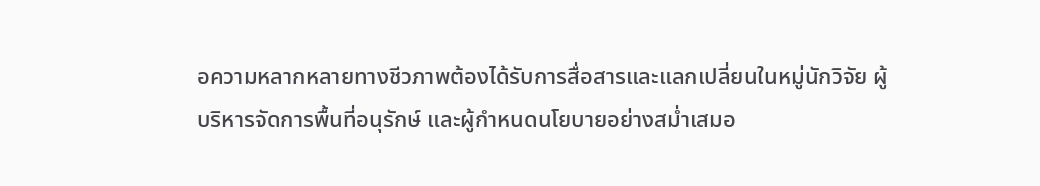อความหลากหลายทางชีวภาพต้องได้รับการสื่อสารและแลกเปลี่ยนในหมู่นักวิจัย ผู้บริหารจัดการพื้นที่อนุรักษ์ และผู้กำหนดนโยบายอย่างสม่ำเสมอ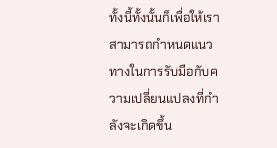ทั้งนี้ทั้งนั้นก็เพื่อให้เราสามารถกำหนดแนวทางในการรับมือกับความเปลี่ยนแปลงที่กำลังจะเกิดขึ้น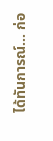ได้ทันการณ์... ก่อ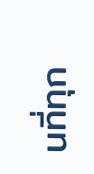นที่ทุก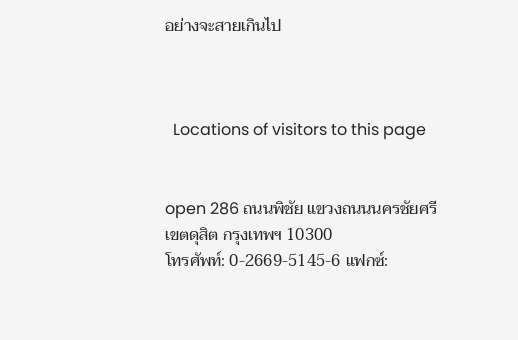อย่างจะสายเกินไป



  Locations of visitors to this page


open 286 ถนนพิชัย แขวงถนนนครชัยศรี เขตดุสิต กรุงเทพฯ 10300
โทรศัพท์: 0-2669-5145-6 แฟกซ์: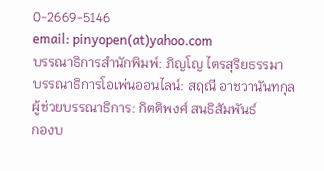0-2669-5146
email: pinyopen(at)yahoo.com
บรรณาธิการสำนักพิมพ์: ภิญโญ ไตรสุริยธรรมา
บรรณาธิการโอเพ่นออนไลน์: สฤณี อาชวานันทกุล
ผู้ช่วยบรรณาธิการ: กิตติพงศ์ สนธิสัมพันธ์
กองบ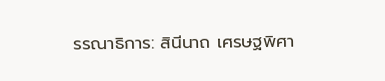รรณาธิการ: สินีนาถ เศรษฐพิศา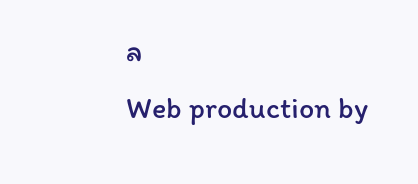ล
Web production by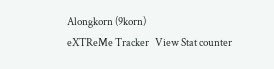Alongkorn (9korn)
eXTReMe Tracker   View Stat counter